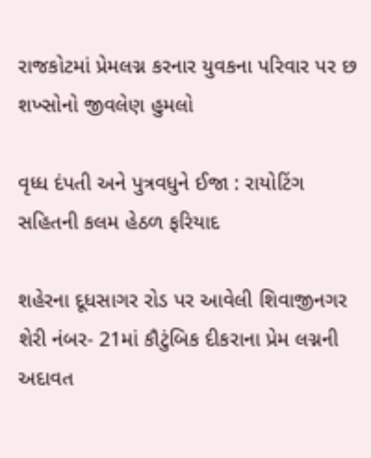રાજકોટમાં પ્રેમલગ્ન કરનાર યુવકના પરિવાર પર છ શખ્સોનો જીવલેણ હુમલો

વૃધ્ધ દંપતી અને પુત્રવધુને ઈજા : રાયોટિંગ સહિતની કલમ હેઠળ ફરિયાદ

શહેરના દૂધસાગર રોડ પર આવેલી શિવાજીનગર શેરી નંબર- 21માં કૌટુંબિક દીકરાના પ્રેમ લગ્નની અદાવત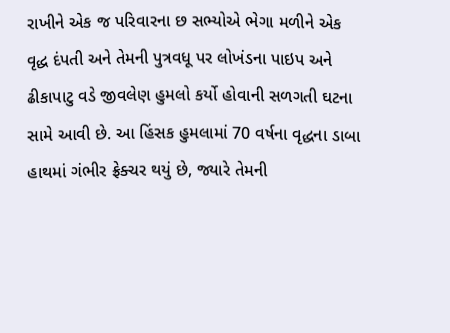રાખીને એક જ પરિવારના છ સભ્યોએ ભેગા મળીને એક વૃદ્ધ દંપતી અને તેમની પુત્રવધૂ પર લોખંડના પાઇપ અને ઢીકાપાટુ વડે જીવલેણ હુમલો કર્યો હોવાની સળગતી ઘટના સામે આવી છે. આ હિંસક હુમલામાં 70 વર્ષના વૃદ્ધના ડાબા હાથમાં ગંભીર ફ્રેક્ચર થયું છે, જ્યારે તેમની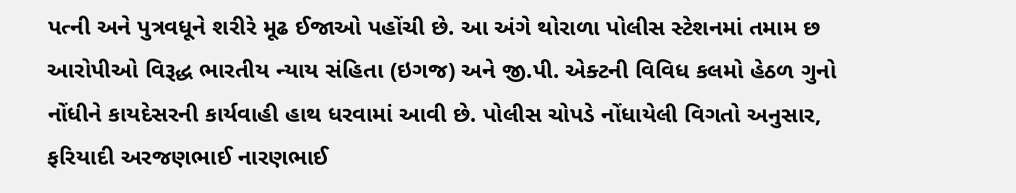પત્ની અને પુત્રવધૂને શરીરે મૂઢ ઈજાઓ પહોંચી છે. આ અંગે થોરાળા પોલીસ સ્ટેશનમાં તમામ છ આરોપીઓ વિરૂદ્ધ ભારતીય ન્યાય સંહિતા (ઇગજ) અને જી.પી. એક્ટની વિવિધ કલમો હેઠળ ગુનો નોંધીને કાયદેસરની કાર્યવાહી હાથ ધરવામાં આવી છે. પોલીસ ચોપડે નોંધાયેલી વિગતો અનુસાર, ફરિયાદી અરજણભાઈ નારણભાઈ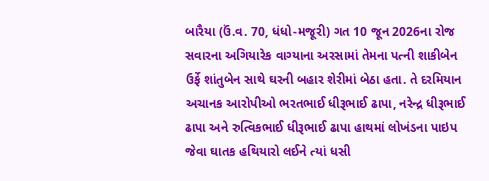બારૈયા (ઉં.વ. 70, ધંધો-મજૂરી) ગત 10 જૂન 2026ના રોજ સવારના અગિયારેક વાગ્યાના અરસામાં તેમના પત્ની શાકીબેન ઉર્ફે શાંતુબેન સાથે ઘરની બહાર શેરીમાં બેઠા હતા. તે દરમિયાન અચાનક આરોપીઓ ભરતભાઈ ધીરૂભાઈ ઢાપા, નરેન્દ્ર ધીરૂભાઈ ઢાપા અને રુત્વિકભાઈ ધીરૂભાઈ ઢાપા હાથમાં લોખંડના પાઇપ જેવા ઘાતક હથિયારો લઈને ત્યાં ધસી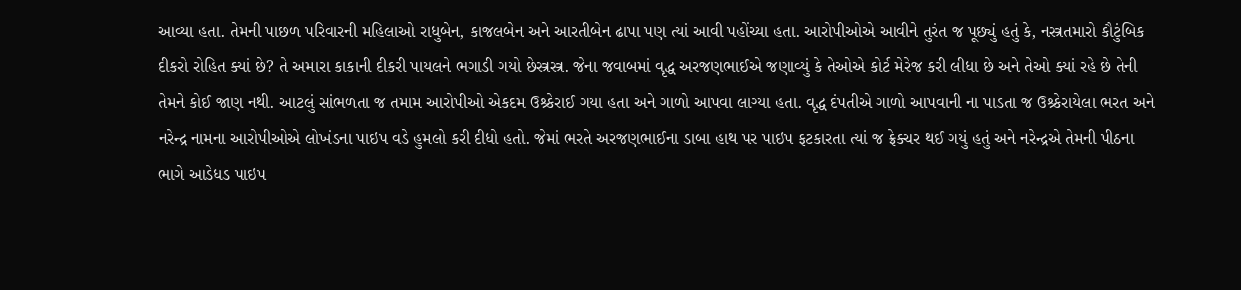આવ્યા હતા. તેમની પાછળ પરિવારની મહિલાઓ રાધુબેન, કાજલબેન અને આરતીબેન ઢાપા પણ ત્યાં આવી પહોંચ્યા હતા. આરોપીઓએ આવીને તુરંત જ પૂછ્યું હતું કે, નસ્ત્રતમારો કૌટુંબિક દીકરો રોહિત ક્યાં છે? તે અમારા કાકાની દીકરી પાયલને ભગાડી ગયો છેસ્ત્રસ્ત્ર. જેના જવાબમાં વૃદ્ધ અરજણભાઈએ જણાવ્યું કે તેઓએ કોર્ટ મેરેજ કરી લીધા છે અને તેઓ ક્યાં રહે છે તેની તેમને કોઈ જાણ નથી. આટલું સાંભળતા જ તમામ આરોપીઓ એકદમ ઉશ્ર્કેરાઈ ગયા હતા અને ગાળો આપવા લાગ્યા હતા. વૃદ્ધ દંપતીએ ગાળો આપવાની ના પાડતા જ ઉશ્ર્કેરાયેલા ભરત અને નરેન્દ્ર નામના આરોપીઓએ લોખંડના પાઇપ વડે હુમલો કરી દીધો હતો. જેમાં ભરતે અરજણભાઈના ડાબા હાથ પર પાઇપ ફટકારતા ત્યાં જ ફ્રેક્ચર થઈ ગયું હતું અને નરેન્દ્રએ તેમની પીઠના ભાગે આડેધડ પાઇપ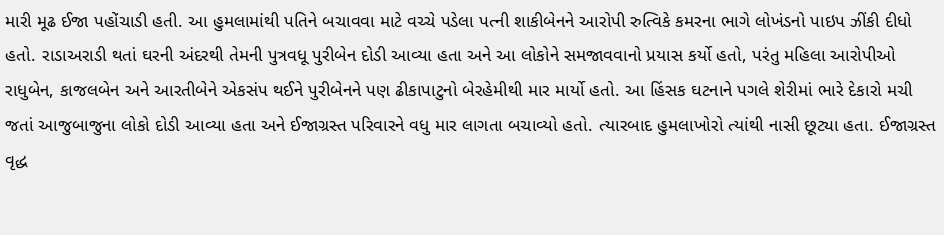મારી મૂઢ ઈજા પહોંચાડી હતી. આ હુમલામાંથી પતિને બચાવવા માટે વચ્ચે પડેલા પત્ની શાકીબેનને આરોપી રુત્વિકે કમરના ભાગે લોખંડનો પાઇપ ઝીંકી દીધો હતો. રાડાઅરાડી થતાં ઘરની અંદરથી તેમની પુત્રવધૂ પુરીબેન દોડી આવ્યા હતા અને આ લોકોને સમજાવવાનો પ્રયાસ કર્યો હતો, પરંતુ મહિલા આરોપીઓ રાધુબેન, કાજલબેન અને આરતીબેને એકસંપ થઈને પુરીબેનને પણ ઢીકાપાટુનો બેરહેમીથી માર માર્યો હતો. આ હિંસક ઘટનાને પગલે શેરીમાં ભારે દેકારો મચી જતાં આજુબાજુના લોકો દોડી આવ્યા હતા અને ઈજાગ્રસ્ત પરિવારને વધુ માર લાગતા બચાવ્યો હતો. ત્યારબાદ હુમલાખોરો ત્યાંથી નાસી છૂટ્યા હતા. ઈજાગ્રસ્ત વૃદ્ધ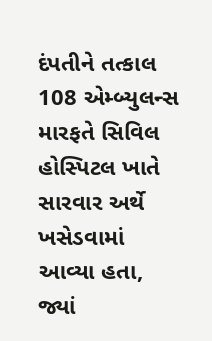દંપતીને તત્કાલ 108 એમ્બ્યુલન્સ મારફતે સિવિલ હોસ્પિટલ ખાતે સારવાર અર્થે ખસેડવામાં આવ્યા હતા, જ્યાં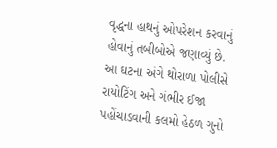વૃદ્ધના હાથનું ઓપરેશન કરવાનું હોવાનું તબીબોએ જણાવ્યું છે. આ ઘટના અંગે થોરાળા પોલીસે રાયોટિંગ અને ગંભીર ઈજા પહોંચાડવાની કલમો હેઠળ ગુનો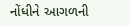નોંધીને આગળની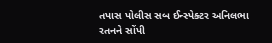તપાસ પોલીસ સબ ઈન્સ્પેક્ટર અનિલભા રતનને સોંપી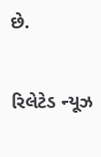છે.

રિલેટેડ ન્યૂઝ